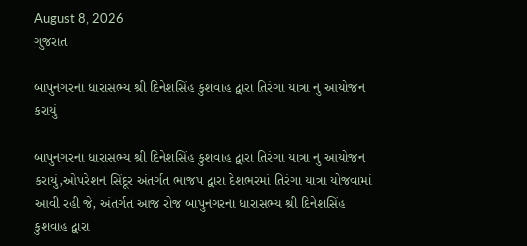August 8, 2026
ગુજરાત

બાપુનગરના ધારાસભ્ય શ્રી દિનેશસિંહ કુશવાહ દ્વારા તિરંગા યાત્રા નુ આયોજન કરાયું

બાપુનગરના ધારાસભ્ય શ્રી દિનેશસિંહ કુશવાહ દ્વારા તિરંગા યાત્રા નુ આયોજન કરાયું,ઓપરેશન સિંદૂર અંતર્ગત ભાજપ દ્વારા દેશભરમાં તિરંગા યાત્રા યોજવામાં આવી રહી જે, અંતર્ગત આજ રોજ બાપુનગરના ધારાસભ્ય શ્રી દિનેશસિંહ કુશવાહ દ્વારા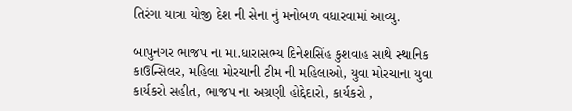તિરંગા યાત્રા યોજી દેશ ની સેના નું મનોબળ વધારવામાં આવ્યુ.

બાપુનગર ભાજપ ના મા.ધારાસભ્ય દિનેશસિંહ કુશવાહ સાથે સ્થાનિક કાઉન્સિલર, મહિલા મોરચાની ટીમ ની મહિલાઓ, યુવા મોરચાના યુવા કાર્યકરો સહીત, ભાજપ ના અગ્રણી હોદ્દેદારો, કાર્યકરો ,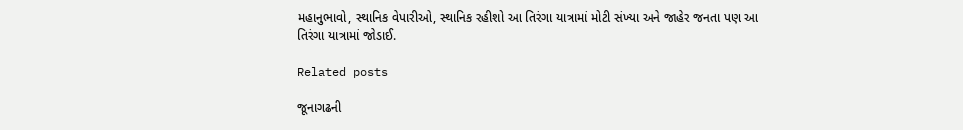મહાનુભાવો, સ્થાનિક વેપારીઓ, સ્થાનિક રહીશો આ તિરંગા યાત્રામાં મોટી સંખ્યા અને જાહેર જનતા પણ આ તિરંગા યાત્રામાં જોડાઈ.

Related posts

જૂનાગઢની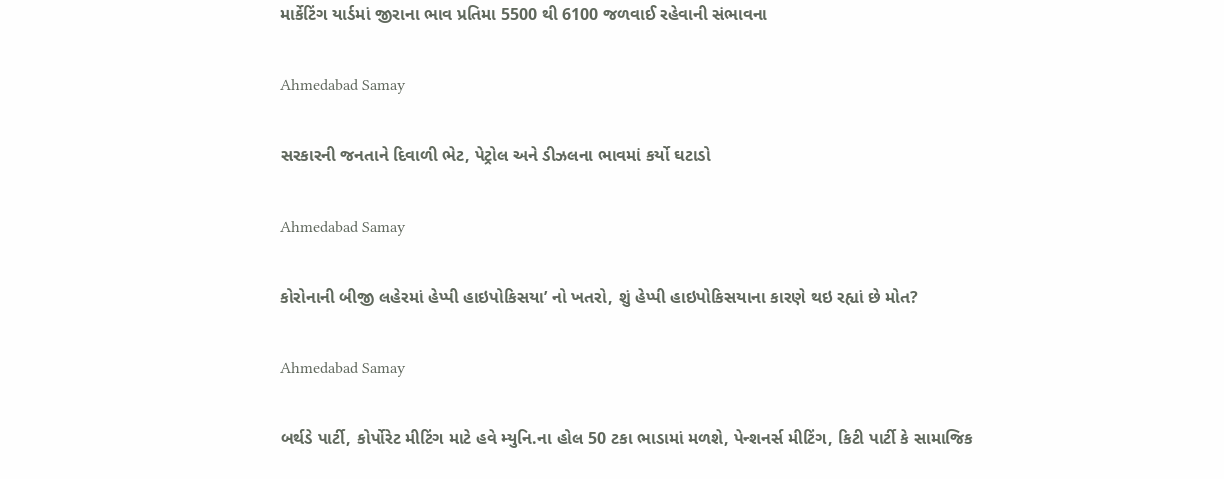માર્કેટિંગ યાર્ડમાં જીરાના ભાવ પ્રતિમા 5500 થી 6100 જળવાઈ રહેવાની સંભાવના

Ahmedabad Samay

સરકારની જનતાને દિવાળી ભેટ, પેટ્રોલ અને ડીઝલના ભાવમાં કર્યો ઘટાડો

Ahmedabad Samay

કોરોનાની બીજી લહેરમાં હેપ્પી હાઇપોકિસયા’ નો ખતરો, શું હેપ્પી હાઇપોકિસયાના કારણે થઇ રહ્યાં છે મોત?

Ahmedabad Samay

બર્થડે પાર્ટી, કોર્પોરેટ મીટિંગ માટે હવે મ્યુનિ.ના હોલ 50 ટકા ભાડામાં મળશે, પેન્શનર્સ મીટિંગ, કિટી પાર્ટી કે સામાજિક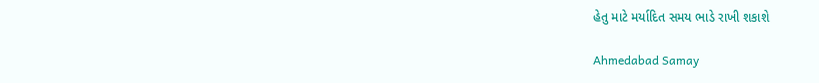હેતુ માટે મર્યાદિત સમય ભાડે રાખી શકાશે

Ahmedabad Samay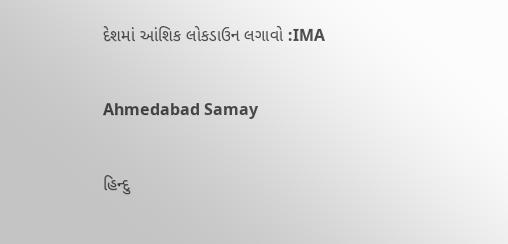દેશમાં આંશિક લોકડાઉન લગાવો :IMA

Ahmedabad Samay

હિન્દુ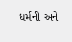ધર્મની અને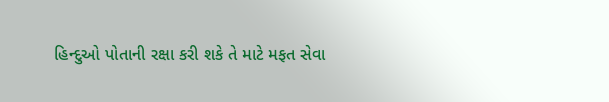હિન્દુઓ પોતાની રક્ષા કરી શકે તે માટે મફત સેવા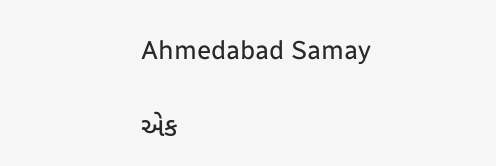Ahmedabad Samay

એક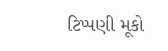ટિપ્પણી મૂકો